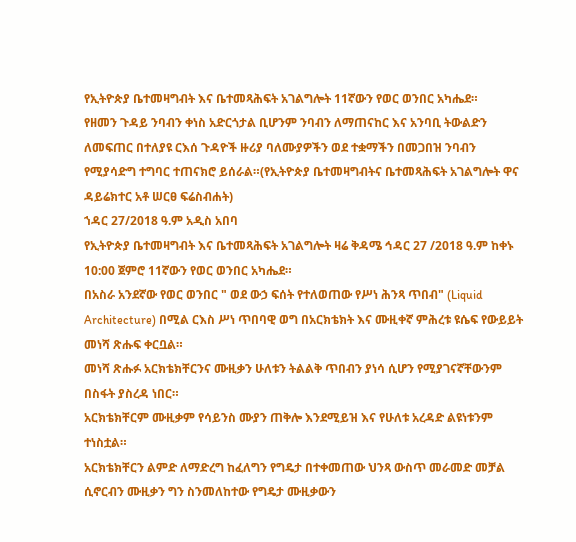የኢትዮጵያ ቤተመዛግብት እና ቤተመጻሕፍት አገልግሎት 11ኛውን የወር ወንበር አካሔደ።
የዘመን ጉዳይ ንባብን ቀነስ አድርጎታል ቢሆንም ንባብን ለማጠናከር እና አንባቢ ትውልድን ለመፍጠር በተለያዩ ርእሰ ጉዳዮች ዙሪያ ባለሙያዎችን ወደ ተቋማችን በመጋበዝ ንባብን የሚያሳድግ ተግባር ተጠናክሮ ይሰራል።(የኢትዮጵያ ቤተመዛግብትና ቤተመጻሕፍት አገልግሎት ዋና ዳይሬክተር አቶ ሠርፀ ፍሬስብሐት)
ኀዳር 27/2018 ዓ.ም አዲስ አበባ
የኢትዮጵያ ቤተመዛግብት እና ቤተመጻሕፍት አገልግሎት ዛሬ ቅዳሜ ኅዳር 27 /2018 ዓ.ም ከቀኑ 10:00 ጀምሮ 11ኛውን የወር ወንበር አካሔደ።
በአስራ አንደኛው የወር ወንበር " ወደ ውኃ ፍሰት የተለወጠው የሥነ ሕንጻ ጥበብ" (Liquid Architecture) በሚል ርእስ ሥነ ጥበባዊ ወግ በአርክቴክት እና ሙዚቀኛ ምሕረቱ ዩሴፍ የውይይት መነሻ ጽሑፍ ቀርቧል።
መነሻ ጽሑፉ አርክቴክቸርንና ሙዚቃን ሁለቱን ትልልቅ ጥበብን ያነሳ ሲሆን የሚያገናኛቸውንም በስፋት ያስረዳ ነበር።
አርክቴክቸርም ሙዚቃም የሳይንስ ሙያን ጠቅሎ እንደሚይዝ እና የሁለቱ አረዳድ ልዩነቱንም ተነስቷል።
አርክቴክቸርን ልምድ ለማድረግ ከፈለግን የግዴታ በተቀመጠው ህንጻ ውስጥ መራመድ መቻል ሲኖርብን ሙዚቃን ግን ስንመለከተው የግዴታ ሙዚቃውን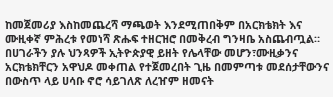ከመጀመሪያ እስከመጨረሻ ማጫወት እንደሚጠበቅም በአርክቴክት እና ሙዚቀኛ ምሕረቱ የመነሻ ጽሑፍ ተዘርዝሮ በመቅረብ ግንዛቤ አስጨብጧል።
በሀገራችን ያሉ ህንጻዎች ኢትዮጵያዊ ይዘት የሌላቸው መሆን፣ሙዚቃንና አርክቴክቸርን አዋህዶ መቀጠል የተጀመረበት ጊዜ በመምጣቱ መደሰታቸውንና በውስጥ ላይ ሀሳቡ ኖሮ ሳይገለጽ ለረዠም ዘመናት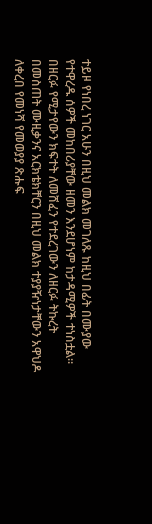ተይዞ የነበረ ነገር አሁን በዚህ መልክ መገለጹ ከዚህ በፊት በሙያው የተዋረዱ ሰዎች መከበሪያቸው ዘመን እንደሆነም ከታዳሚዎች ተነስቷል።
በዘርፉ የሚታየውን ክፍተት ለመሸፈን የተደረገውን ለዘርፉ ትኩረት በመስጠት ሙዚቃንና አርክቴክቸርን በዚህ መልክ ተያያዥነታቸውን አዋህዶ ለቀረበ የመነሻ የመወያያ ጽሑፍ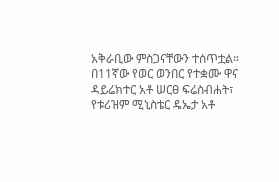አቅራቢው ምስጋናቸውን ተሰጥቷል።
በ11ኛው የወር ወንበር የተቋሙ ዋና ዳይሬክተር አቶ ሠርፀ ፍሬስብሐት፣ የቱሪዝም ሚኒስቴር ዴኤታ አቶ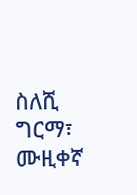ስለሺ ግርማ፣ ሙዚቀኛ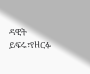ዳዊት ይፍሩ፣የዘርፉ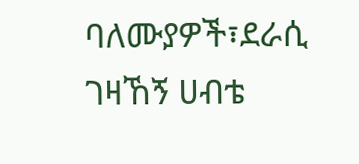ባለሙያዎች፣ደራሲ ገዛኸኝ ሀብቴ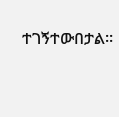ተገኝተውበታል።